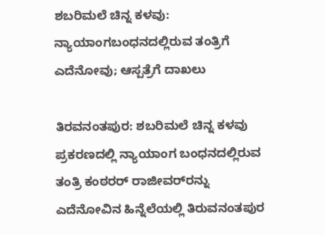ಶಬರಿಮಲೆ ಚಿನ್ನ ಕಳವು: ನ್ಯಾಯಾಂಗಬಂಧನದಲ್ಲಿರುವ ತಂತ್ರಿಗೆ ಎದೆನೋವು; ಆಸ್ಪತ್ರೆಗೆ ದಾಖಲು

ತಿರವನಂತಪುರ: ಶಬರಿಮಲೆ ಚಿನ್ನ ಕಳವು ಪ್ರಕರಣದಲ್ಲಿ ನ್ಯಾಯಾಂಗ ಬಂಧನದಲ್ಲಿರುವ ತಂತ್ರಿ ಕಂಠರರ್ ರಾಜೀವರ್‌ರನ್ನು ಎದೆನೋವಿನ ಹಿನ್ನೆಲೆಯಲ್ಲಿ ತಿರುವನಂತಪುರ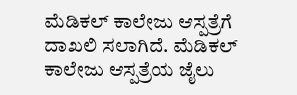ಮೆಡಿಕಲ್ ಕಾಲೇಜು ಆಸ್ಪತ್ರೆಗೆ ದಾಖಲಿ ಸಲಾಗಿದೆ. ಮೆಡಿಕಲ್ ಕಾಲೇಜು ಆಸ್ಪತ್ರೆಯ ಜೈಲು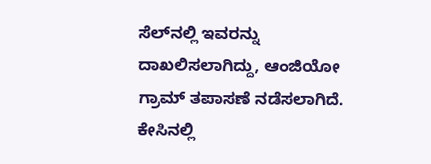ಸೆಲ್‌ನಲ್ಲಿ ಇವರನ್ನು ದಾಖಲಿಸಲಾಗಿದ್ದು, ಆಂಜಿಯೋ ಗ್ರಾಮ್ ತಪಾಸಣೆ ನಡೆಸಲಾಗಿದೆ. ಕೇಸಿನಲ್ಲಿ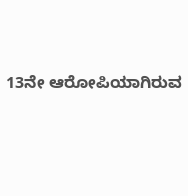13ನೇ ಆರೋಪಿಯಾಗಿರುವ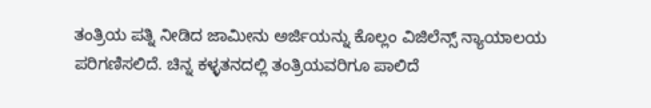ತಂತ್ರಿಯ ಪತ್ನಿ ನೀಡಿದ ಜಾಮೀನು ಅರ್ಜಿಯನ್ನು ಕೊಲ್ಲಂ ವಿಜಿಲೆನ್ಸ್ ನ್ಯಾಯಾಲಯ ಪರಿಗಣಿಸಲಿದೆ. ಚಿನ್ನ ಕಳ್ಳತನದಲ್ಲಿ ತಂತ್ರಿಯವರಿಗೂ ಪಾಲಿದೆ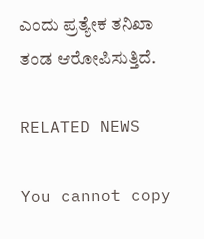ಎಂದು ಪ್ರತ್ಯೇಕ ತನಿಖಾ ತಂಡ ಆರೋಪಿಸುತ್ತಿದೆ.

RELATED NEWS

You cannot copy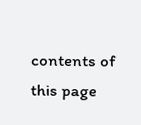contents of this page